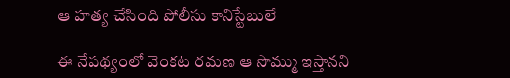ఆ హత్య చేసింది పోలీసు కానిస్టేబులే

ఈ నేపథ్యంలో వెంకట రమణ ఆ సొమ్ము ఇస్తానని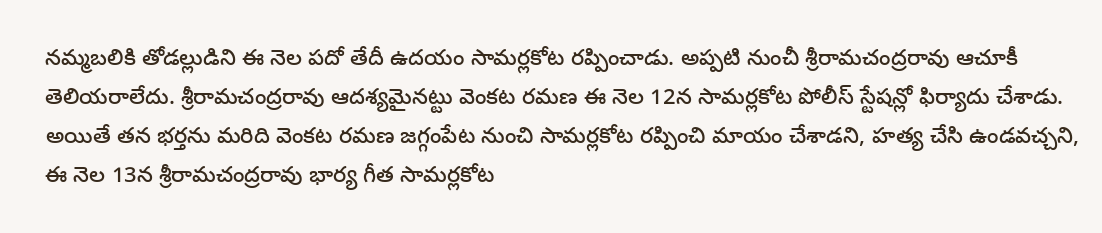నమ్మబలికి తోడల్లుడిని ఈ నెల పదో తేదీ ఉదయం సామర్లకోట రప్పించాడు. అప్పటి నుంచీ శ్రీరామచంద్రరావు ఆచూకీ తెలియరాలేదు. శ్రీరామచంద్రరావు ఆదశ్యమైనట్టు వెంకట రమణ ఈ నెల 12న సామర్లకోట పోలీస్ స్టేషన్లో ఫిర్యాదు చేశాడు. అయితే తన భర్తను మరిది వెంకట రమణ జగ్గంపేట నుంచి సామర్లకోట రప్పించి మాయం చేశాడని, హత్య చేసి ఉండవచ్చని, ఈ నెల 13న శ్రీరామచంద్రరావు భార్య గీత సామర్లకోట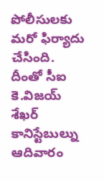పోలీసులకు మరో ఫిర్యాదు చేసింది.
దీంతో సీఐ కె.విజయ్ శేఖర్ కానిస్టేబుల్ను ఆదివారం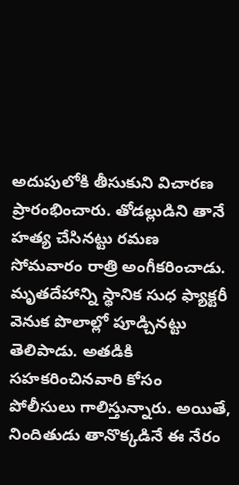అదుపులోకి తీసుకుని విచారణ ప్రారంభించారు. తోడల్లుడిని తానే హత్య చేసినట్టు రమణ సోమవారం రాత్రి అంగీకరించాడు. మృతదేహాన్ని స్థానిక సుధ ఫ్యాక్టరీ వెనుక పొలాల్లో పూడ్చినట్టు తెలిపాడు. అతడికి సహకరించినవారి కోసం పోలీసులు గాలిస్తున్నారు. అయితే, నిందితుడు తానొక్కడినే ఈ నేరం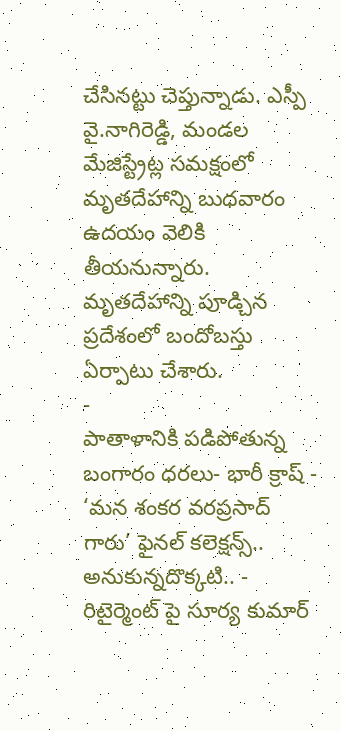చేసినట్టు చెప్తున్నాడు. ఎస్పీ వై.నాగిరెడ్డి, మండల మేజిస్ట్రేట్ల సమక్షంలో మృతదేహాన్ని బుధవారం ఉదయం వెలికి తీయనున్నారు. మృతదేహాన్ని పూడ్చిన ప్రదేశంలో బందోబస్తు ఏర్పాటు చేశారు.
-
పాతాళానికి పడిపోతున్న బంగారం ధరలు- భారీ క్రాష్ -
‘మన శంకర వరప్రసాద్ గారు’ ఫైనల్ కలెక్షన్స్.. అనుకున్నదొక్కటి.. -
రిటైర్మెంట్ పై సూర్య కుమార్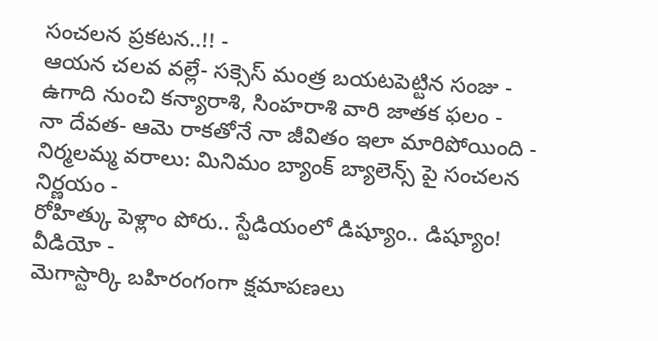సంచలన ప్రకటన..!! -
ఆయన చలవ వల్లే- సక్సెస్ మంత్ర బయటపెట్టిన సంజు -
ఉగాది నుంచి కన్యారాశి, సింహరాశి వారి జాతక ఫలం -
నా దేవత- ఆమె రాకతోనే నా జీవితం ఇలా మారిపోయింది -
నిర్మలమ్మ వరాలు: మినిమం బ్యాంక్ బ్యాలెన్స్ పై సంచలన నిర్ణయం -
రోహిత్కు పెళ్లాం పోరు.. స్టేడియంలో డిష్యూం.. డిష్యూం! వీడియో -
మెగాస్టార్కి బహిరంగంగా క్షమాపణలు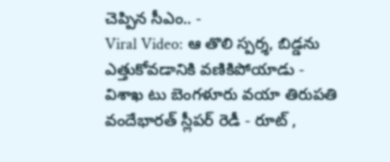చెప్పిన సీఎం.. -
Viral Video: ఆ తొలి స్పర్శ, బిడ్డను ఎత్తుకోవడానికి వణికిపోయాడు -
విశాఖ టు బెంగళూరు వయా తిరుపతి వందేభారత్ స్లీపర్ రెడీ - రూట్ ,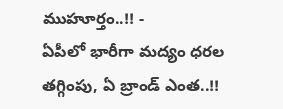ముహూర్తం..!! -
ఏపీలో భారీగా మద్యం ధరల తగ్గింపు, ఏ బ్రాండ్ ఎంత..!!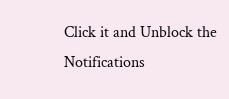Click it and Unblock the Notifications